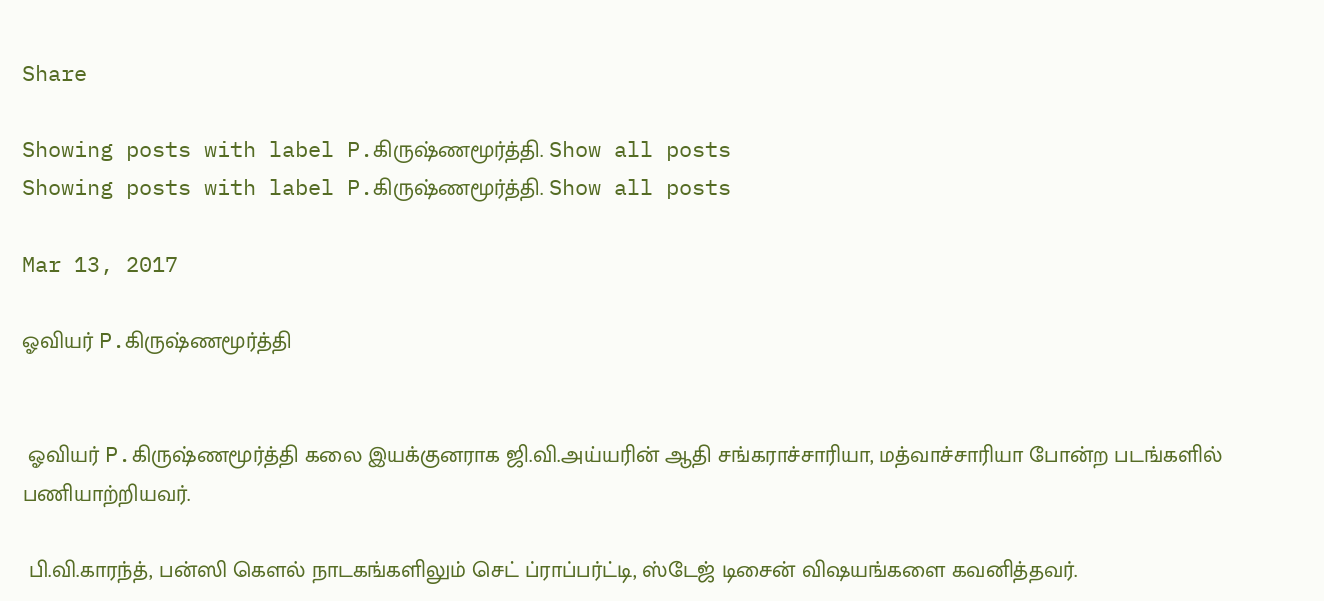Share

Showing posts with label P.கிருஷ்ணமூர்த்தி. Show all posts
Showing posts with label P.கிருஷ்ணமூர்த்தி. Show all posts

Mar 13, 2017

ஓவியர் P.கிருஷ்ணமூர்த்தி


 ஓவியர் P.கிருஷ்ணமூர்த்தி கலை இயக்குனராக ஜி.வி.அய்யரின் ஆதி சங்கராச்சாரியா, மத்வாச்சாரியா போன்ற படங்களில் பணியாற்றியவர்.

 பி.வி.காரந்த், பன்ஸி கௌல் நாடகங்களிலும் செட் ப்ராப்பர்ட்டி, ஸ்டேஜ் டிசைன் விஷயங்களை கவனித்தவர்.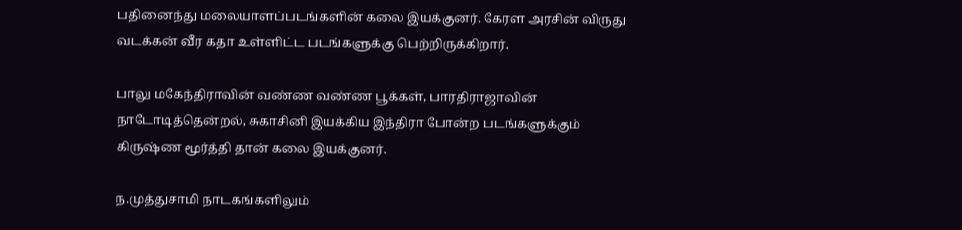பதினைந்து மலையாளப்படங்களின் கலை இயக்குனர். கேரள அரசின் விருது வடக்கன் வீர கதா உள்ளிட்ட படங்களுக்கு பெற்றிருக்கிறார்.

பாலு மகேந்திராவின் வண்ண வண்ண பூக்கள், பாரதிராஜாவின் நாடோடித்தென்றல், சுகாசினி இயக்கிய இந்திரா போன்ற படங்களுக்கும் கிருஷ்ண மூர்த்தி தான் கலை இயக்குனர்.

ந.முத்துசாமி நாடகங்களிலும்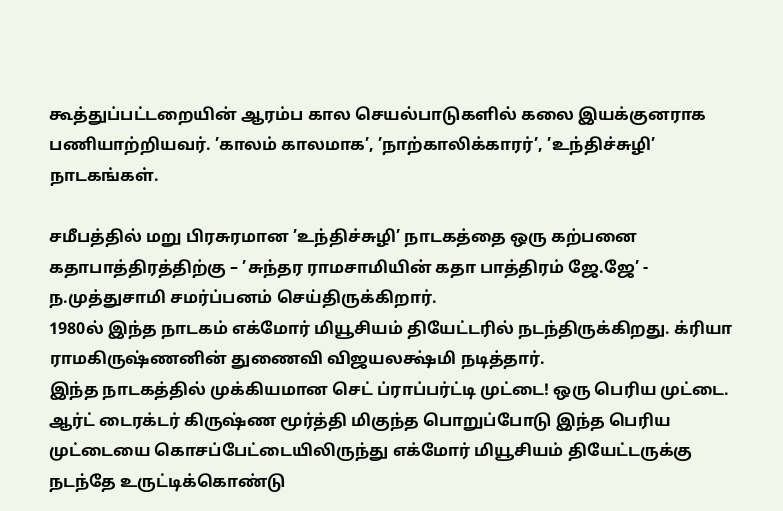கூத்துப்பட்டறையின் ஆரம்ப கால செயல்பாடுகளில் கலை இயக்குனராக பணியாற்றியவர். ’காலம் காலமாக’, ’நாற்காலிக்காரர்’, ’உந்திச்சுழி’ நாடகங்கள்.

சமீபத்தில் மறு பிரசுரமான ’உந்திச்சுழி’ நாடகத்தை ஒரு கற்பனை கதாபாத்திரத்திற்கு – ’சுந்தர ராமசாமியின் கதா பாத்திரம் ஜே.ஜே’ - ந.முத்துசாமி சமர்ப்பனம் செய்திருக்கிறார்.
1980ல் இந்த நாடகம் எக்மோர் மியூசியம் தியேட்டரில் நடந்திருக்கிறது. க்ரியா ராமகிருஷ்ணனின் துணைவி விஜயலக்ஷ்மி நடித்தார்.
இந்த நாடகத்தில் முக்கியமான செட் ப்ராப்பர்ட்டி முட்டை! ஒரு பெரிய முட்டை.
ஆர்ட் டைரக்டர் கிருஷ்ண மூர்த்தி மிகுந்த பொறுப்போடு இந்த பெரிய முட்டையை கொசப்பேட்டையிலிருந்து எக்மோர் மியூசியம் தியேட்டருக்கு நடந்தே உருட்டிக்கொண்டு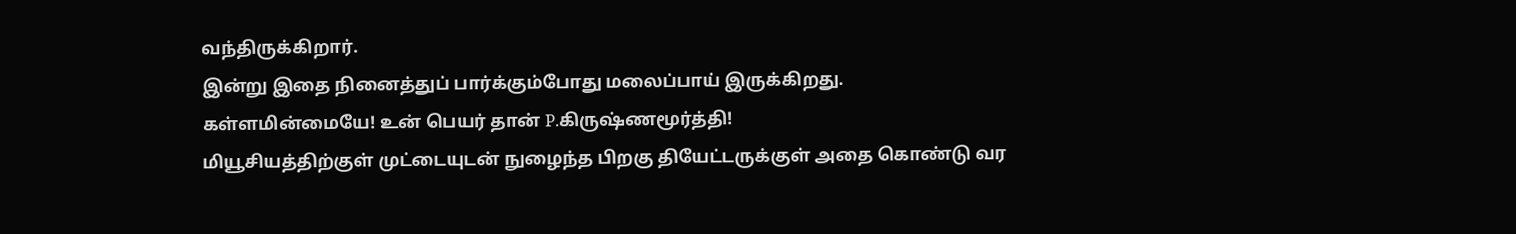வந்திருக்கிறார்.
இன்று இதை நினைத்துப் பார்க்கும்போது மலைப்பாய் இருக்கிறது.
கள்ளமின்மையே! உன் பெயர் தான் P.கிருஷ்ணமூர்த்தி!
மியூசியத்திற்குள் முட்டையுடன் நுழைந்த பிறகு தியேட்டருக்குள் அதை கொண்டு வர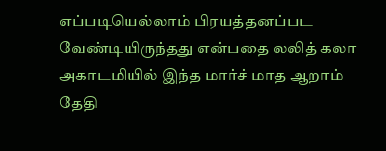எப்படியெல்லாம் பிரயத்தனப்பட வேண்டியிருந்தது என்பதை லலித் கலா அகாடமியில் இந்த மார்ச் மாத ஆறாம் தேதி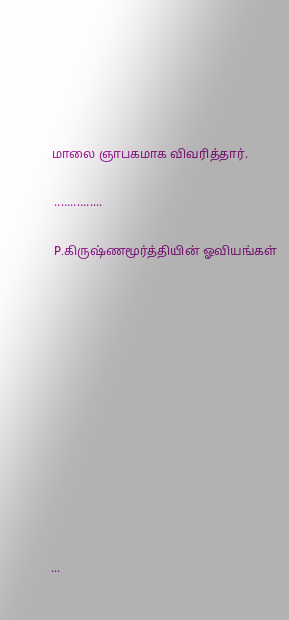மாலை ஞாபகமாக விவரித்தார்.

 ...............

 P.கிருஷ்ணமூர்த்தியின் ஓவியங்கள்












...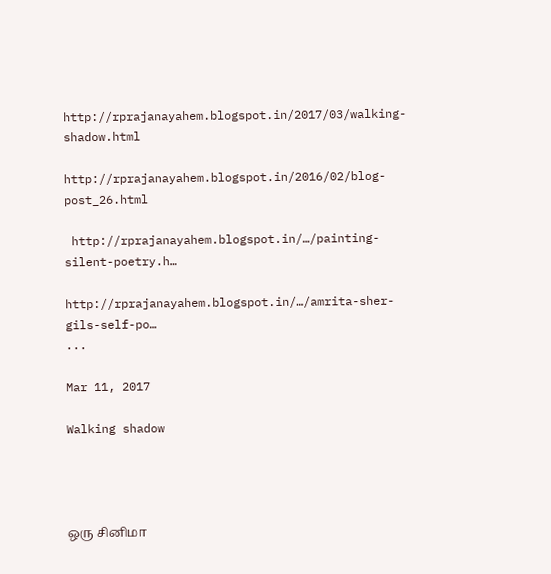http://rprajanayahem.blogspot.in/2017/03/walking-shadow.html

http://rprajanayahem.blogspot.in/2016/02/blog-post_26.html

 http://rprajanayahem.blogspot.in/…/painting-silent-poetry.h…

http://rprajanayahem.blogspot.in/…/amrita-sher-gils-self-po…
...

Mar 11, 2017

Walking shadow




ஒரு சினிமா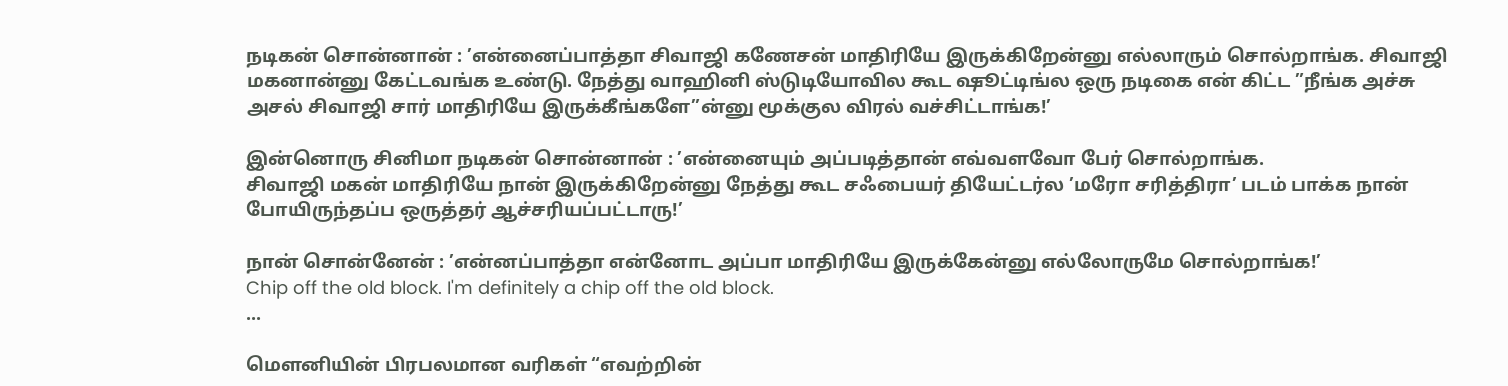நடிகன் சொன்னான் : ’என்னைப்பாத்தா சிவாஜி கணேசன் மாதிரியே இருக்கிறேன்னு எல்லாரும் சொல்றாங்க. சிவாஜி மகனான்னு கேட்டவங்க உண்டு. நேத்து வாஹினி ஸ்டுடியோவில கூட ஷூட்டிங்ல ஒரு நடிகை என் கிட்ட ”நீங்க அச்சு அசல் சிவாஜி சார் மாதிரியே இருக்கீங்களே”ன்னு மூக்குல விரல் வச்சிட்டாங்க!’

இன்னொரு சினிமா நடிகன் சொன்னான் : ’என்னையும் அப்படித்தான் எவ்வளவோ பேர் சொல்றாங்க.
சிவாஜி மகன் மாதிரியே நான் இருக்கிறேன்னு நேத்து கூட சஃபையர் தியேட்டர்ல ’மரோ சரித்திரா’ படம் பாக்க நான் போயிருந்தப்ப ஒருத்தர் ஆச்சரியப்பட்டாரு!’

நான் சொன்னேன் : ’என்னப்பாத்தா என்னோட அப்பா மாதிரியே இருக்கேன்னு எல்லோருமே சொல்றாங்க!’
Chip off the old block. I'm definitely a chip off the old block.
...

மௌனியின் பிரபலமான வரிகள் “எவற்றின்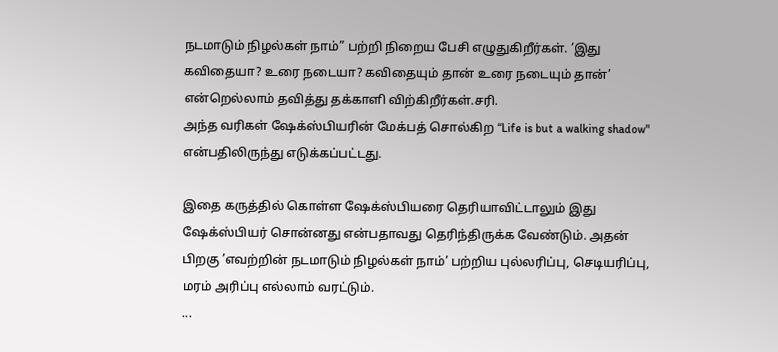நடமாடும் நிழல்கள் நாம்” பற்றி நிறைய பேசி எழுதுகிறீர்கள். ’இது கவிதையா? உரை நடையா? கவிதையும் தான் உரை நடையும் தான்’ என்றெல்லாம் தவித்து தக்காளி விற்கிறீர்கள்.சரி.
அந்த வரிகள் ஷேக்ஸ்பியரின் மேக்பத் சொல்கிற “Life is but a walking shadow" என்பதிலிருந்து எடுக்கப்பட்டது.

இதை கருத்தில் கொள்ள ஷேக்ஸ்பியரை தெரியாவிட்டாலும் இது ஷேக்ஸ்பியர் சொன்னது என்பதாவது தெரிந்திருக்க வேண்டும். அதன் பிறகு ’எவற்றின் நடமாடும் நிழல்கள் நாம்’ பற்றிய புல்லரிப்பு, செடியரிப்பு, மரம் அரிப்பு எல்லாம் வரட்டும்.
...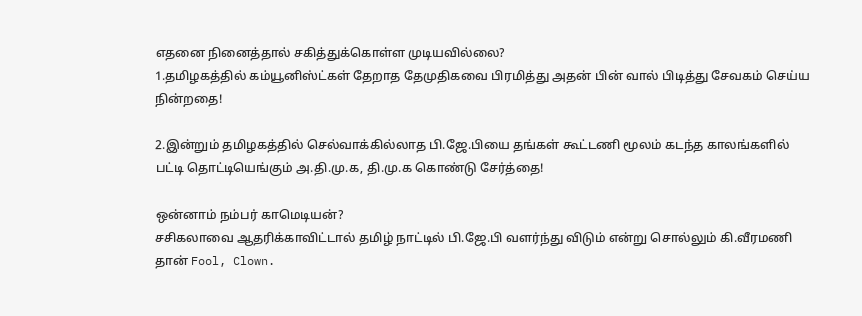எதனை நினைத்தால் சகித்துக்கொள்ள முடியவில்லை?
1.தமிழகத்தில் கம்யூனிஸ்ட்கள் தேறாத தேமுதிகவை பிரமித்து அதன் பின் வால் பிடித்து சேவகம் செய்ய நின்றதை!

2.இன்றும் தமிழகத்தில் செல்வாக்கில்லாத பி.ஜே.பியை தங்கள் கூட்டணி மூலம் கடந்த காலங்களில் பட்டி தொட்டியெங்கும் அ.தி.மு.க, தி.மு.க கொண்டு சேர்த்தை!

ஒன்னாம் நம்பர் காமெடியன்?
சசிகலாவை ஆதரிக்காவிட்டால் தமிழ் நாட்டில் பி.ஜே.பி வளர்ந்து விடும் என்று சொல்லும் கி.வீரமணி தான் Fool, Clown.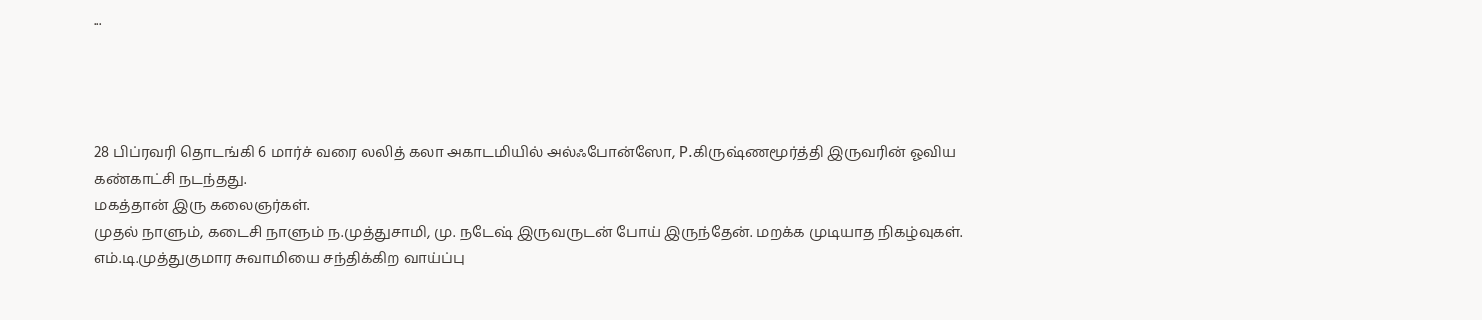...




28 பிப்ரவரி தொடங்கி 6 மார்ச் வரை லலித் கலா அகாடமியில் அல்ஃபோன்ஸோ, P.கிருஷ்ணமூர்த்தி இருவரின் ஓவிய கண்காட்சி நடந்தது.
மகத்தான் இரு கலைஞர்கள்.
முதல் நாளும், கடைசி நாளும் ந.முத்துசாமி, மு. நடேஷ் இருவருடன் போய் இருந்தேன். மறக்க முடியாத நிகழ்வுகள். எம்.டி.முத்துகுமார சுவாமியை சந்திக்கிற வாய்ப்பு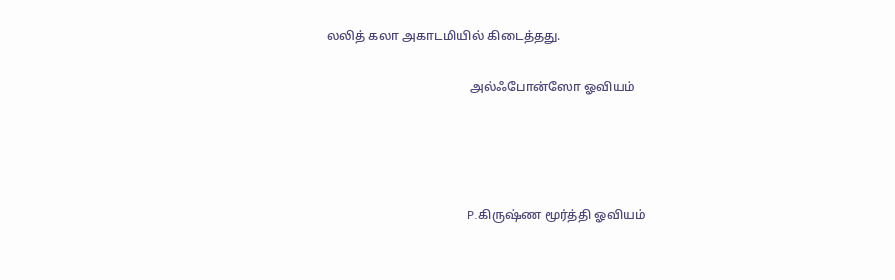லலித் கலா அகாடமியில் கிடைத்தது.

                                              அல்ஃபோன்ஸோ ஓவியம்




                                               P.கிருஷ்ண மூர்த்தி ஓவியம்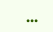...